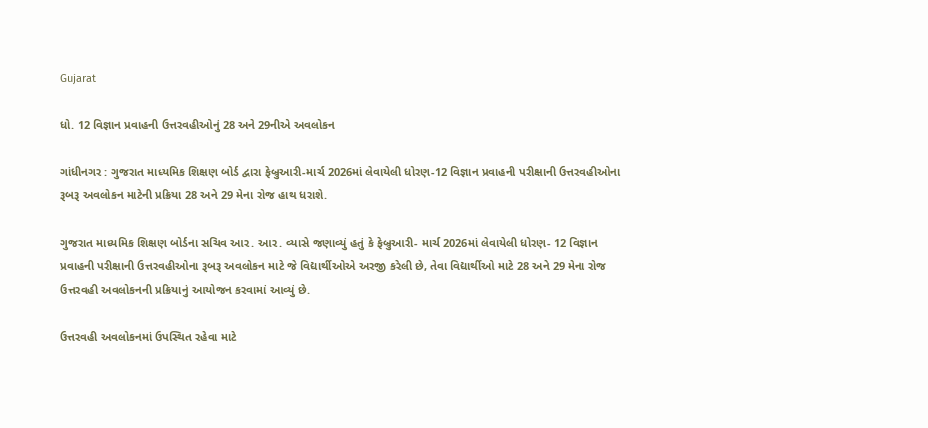Gujarat

ધો. 12 વિજ્ઞાન પ્રવાહની ઉત્તરવહીઓનું 28 અને 29નીએ અવલોકન

ગાંધીનગર : ગુજરાત માધ્યમિક શિક્ષણ બોર્ડ દ્વારા ફેબ્રુઆરી-માર્ચ 2026માં લેવાયેલી ધોરણ-12 વિજ્ઞાન પ્રવાહની પરીક્ષાની ઉત્તરવહીઓના રૂબરૂ અવલોકન માટેની પ્રક્રિયા 28 અને 29 મેના રોજ હાથ ધરાશે.

ગુજરાત માધ્યમિક શિક્ષણ બોર્ડના સચિવ આર. આર. વ્યાસે જણાવ્યું હતું કે ફેબ્રુઆરી- માર્ચ 2026માં લેવાયેલી ધોરણ- 12 વિજ્ઞાન પ્રવાહની પરીક્ષાની ઉત્તરવહીઓના રૂબરૂ અવલોકન માટે જે વિદ્યાર્થીઓએ અરજી કરેલી છે, તેવા વિદ્યાર્થીઓ માટે 28 અને 29 મેના રોજ ઉત્તરવહી અવલોકનની પ્રક્રિયાનું આયોજન કરવામાં આવ્યું છે.

ઉત્તરવહી અવલોકનમાં ઉપસ્થિત રહેવા માટે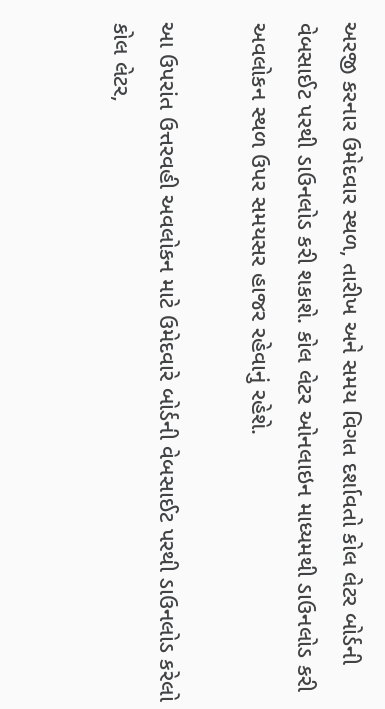અરજી કરનાર ઉમેદવાર સ્થળ, તારીખ અને સમય વિગત દર્શાવતો કોલ લેટર બોર્ડની વેબસાઈટ પરથી ડાઉનલોડ કરી શકાશે. કોલ લેટર ઓનલાઇન માધ્યમથી ડાઉનલોડ કરી અવલોકન સ્થળ ઉપર સમયસર હાજર રહેવાનું રહેશે.

આ ઉપરાંત ઉત્તરવહી અવલોકન માટે ઉમેદવારે બોર્ડની વેબસાઈટ પરથી ડાઉનલોડ કરેલો કોલ લેટર,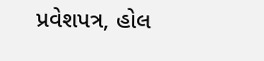પ્રવેશપત્ર, હોલ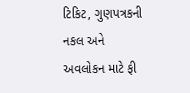ટિકિટ, ગુણપત્રકની નકલ અને અવલોકન માટે ફી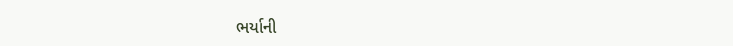ભર્યાની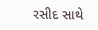રસીદ સાથે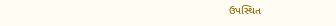ઉપસ્થિત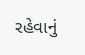રહેવાનું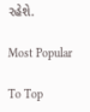રહેશે.

Most Popular

To Top